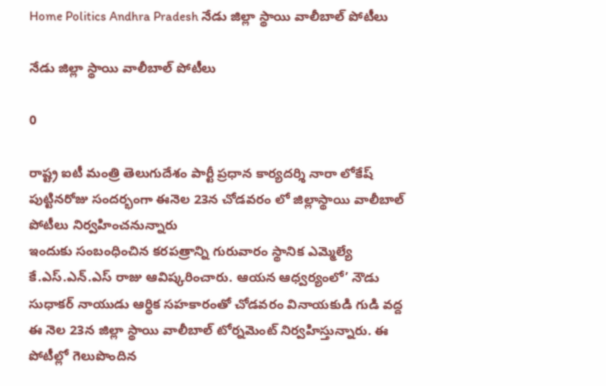Home Politics Andhra Pradesh నేడు జిల్లా స్థాయి వాలీబాల్ పోటీలు

నేడు జిల్లా స్థాయి వాలీబాల్ పోటీలు

0

రాష్ట్ర ఐటీ మంత్రి తెలుగుదేశం పార్టీ ప్రధాన కార్యదర్శి నారా లోకేష్ పుట్టినరోజు సందర్భంగా ఈనెల 23న చోడవరం లో జిల్లాస్థాయి వాలీబాల్ పోటీలు నిర్వహించనున్నారు
ఇందుకు సంబంధించిన కరపత్రాన్ని గురువారం స్థానిక ఎమ్మెల్యే కే.ఎస్.ఎన్.ఎస్ రాజు ఆవిష్కరించారు. ఆయన ఆధ్వర్యంలో’ నౌడు సుధాకర్ నాయుడు ఆర్థిక సహకారంతో చోడవరం వినాయకుడి గుడి వద్ద ఈ నెల 23న జిల్లా స్థాయి వాలీబాల్ టోర్నమెంట్ నిర్వహిస్తున్నారు. ఈ పోటీల్లో గెలుపొందిన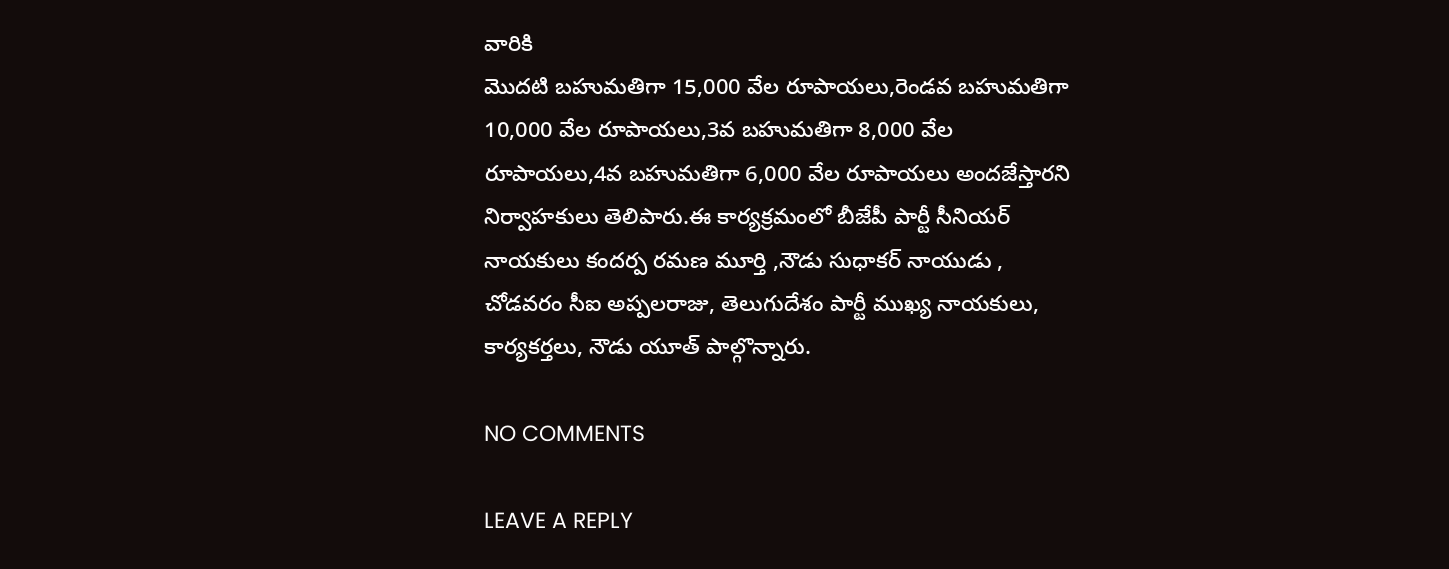వారికి
మొదటి బహుమతిగా 15,000 వేల రూపాయలు,రెండవ బహుమతిగా 10,000 వేల రూపాయలు,3వ బహుమతిగా 8,000 వేల రూపాయలు,4వ బహుమతిగా 6,000 వేల రూపాయలు అందజేస్తారని నిర్వాహకులు తెలిపారు.ఈ కార్యక్రమంలో బీజేపీ పార్టీ సీనియర్ నాయకులు కందర్ప రమణ మూర్తి ,నౌడు సుధాకర్ నాయుడు , చోడవరం సీఐ అప్పలరాజు, తెలుగుదేశం పార్టీ ముఖ్య నాయకులు, కార్యకర్తలు, నౌడు యూత్ పాల్గొన్నారు.

NO COMMENTS

LEAVE A REPLY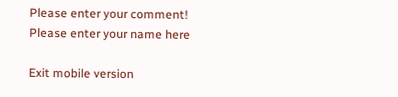Please enter your comment!
Please enter your name here

Exit mobile version